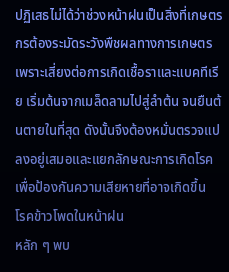ปฏิเสธไม่ได้ว่าช่วงหน้าฝนเป็นสิ่งที่เกษตรกรต้องระมัดระวังพืชผลทางการเกษตร เพราะเสี่ยงต่อการเกิดเชื้อราและแบคทีเรีย เริ่มต้นจากเมล็ดลามไปสู่ลำต้น จนยืนต้นตายในที่สุด ดังนั้นจึงต้องหมั่นตรวจแปลงอยู่เสมอและแยกลักษณะการเกิดโรค เพื่อป้องกันความเสียหายที่อาจเกิดขึ้น
โรคข้าวโพดในหน้าฝน
หลัก ๆ พบ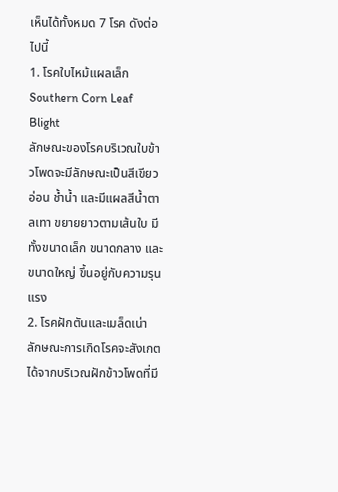เห็นได้ทั้งหมด 7 โรค ดังต่อไปนี้
1. โรคใบไหม้แผลเล็ก Southern Corn Leaf Blight
ลักษณะของโรคบริเวณใบข้าวโพดจะมีลักษณะเป็นสีเขียวอ่อน ช้ำน้ำ และมีแผลสีน้ำตาลเทา ขยายยาวตามเส้นใบ มีทั้งขนาดเล็ก ขนาดกลาง และขนาดใหญ่ ขึ้นอยู่กับความรุนแรง
2. โรคฝักตันและเมล็ดเน่า
ลักษณะการเกิดโรคจะสังเกตได้จากบริเวณฝักข้าวโพดที่มี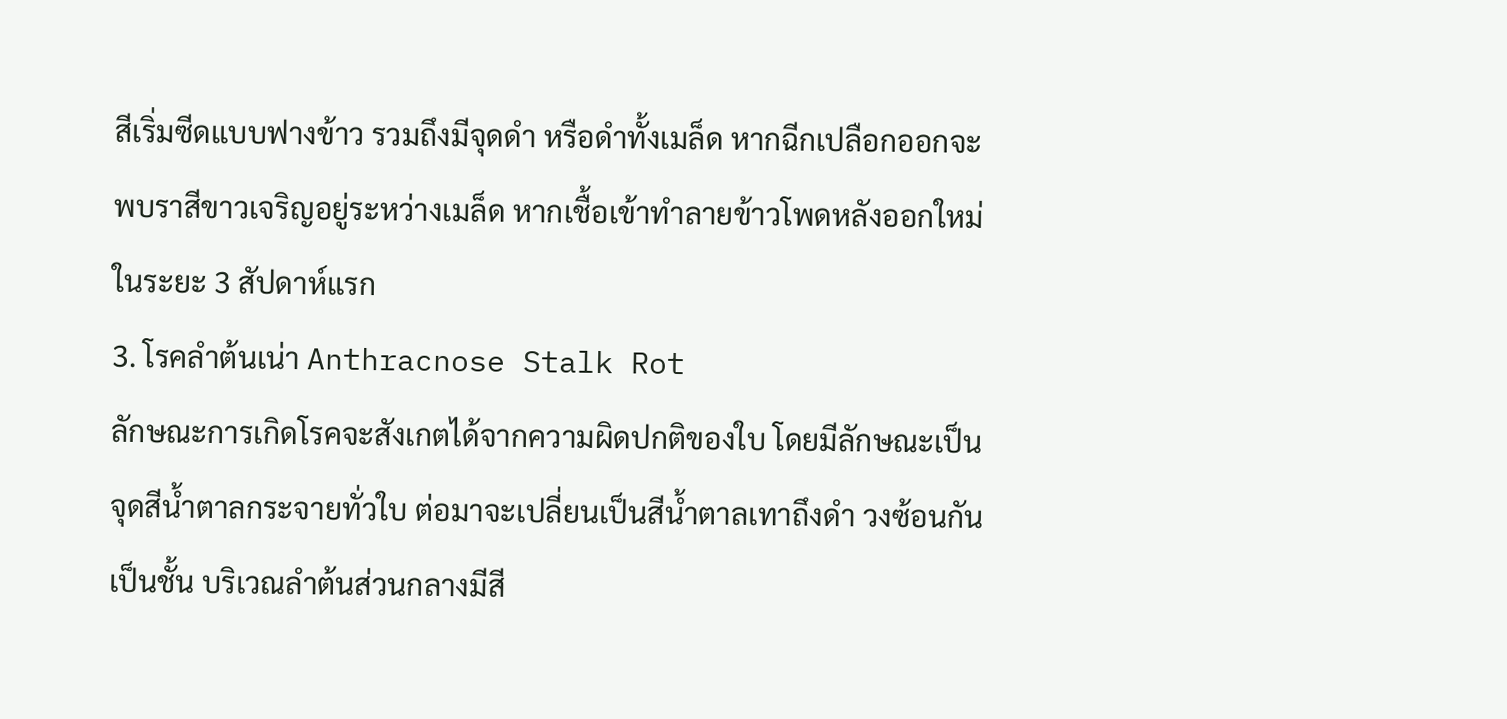สีเริ่มซีดแบบฟางข้าว รวมถึงมีจุดดำ หรือดำทั้งเมล็ด หากฉีกเปลือกออกจะพบราสีขาวเจริญอยู่ระหว่างเมล็ด หากเชื้อเข้าทำลายข้าวโพดหลังออกใหม่ในระยะ 3 สัปดาห์แรก
3. โรคลำต้นเน่า Anthracnose Stalk Rot
ลักษณะการเกิดโรคจะสังเกตได้จากความผิดปกติของใบ โดยมีลักษณะเป็นจุดสีน้ำตาลกระจายทั่วใบ ต่อมาจะเปลี่ยนเป็นสีน้ำตาลเทาถึงดำ วงซ้อนกันเป็นชั้น บริเวณลำต้นส่วนกลางมีสี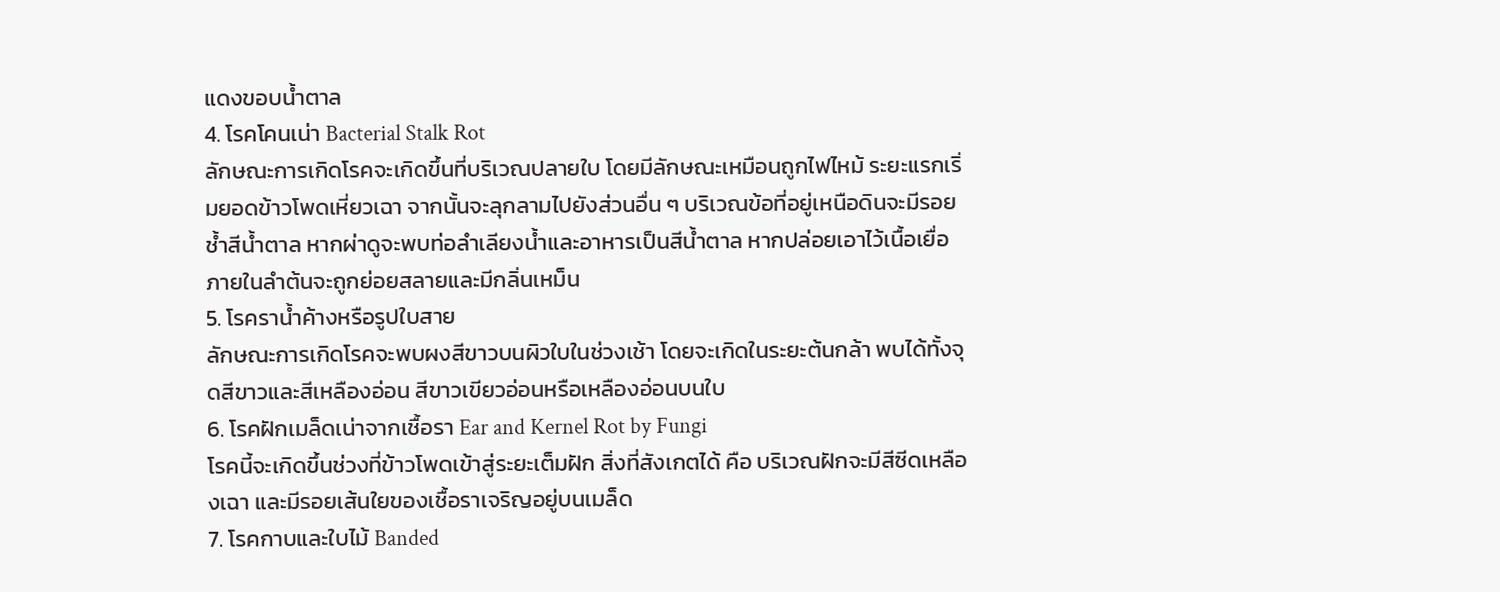แดงขอบน้ำตาล
4. โรคโคนเน่า Bacterial Stalk Rot
ลักษณะการเกิดโรคจะเกิดขึ้นที่บริเวณปลายใบ โดยมีลักษณะเหมือนถูกไฟไหม้ ระยะแรกเริ่มยอดข้าวโพดเหี่ยวเฉา จากนั้นจะลุกลามไปยังส่วนอื่น ๆ บริเวณข้อที่อยู่เหนือดินจะมีรอยช้ำสีน้ำตาล หากผ่าดูจะพบท่อลำเลียงน้ำและอาหารเป็นสีน้ำตาล หากปล่อยเอาไว้เนื้อเยื่อภายในลำต้นจะถูกย่อยสลายและมีกลิ่นเหม็น
5. โรคราน้ำค้างหรือรูปใบสาย
ลักษณะการเกิดโรคจะพบผงสีขาวบนผิวใบในช่วงเช้า โดยจะเกิดในระยะต้นกล้า พบได้ทั้งจุดสีขาวและสีเหลืองอ่อน สีขาวเขียวอ่อนหรือเหลืองอ่อนบนใบ
6. โรคฝักเมล็ดเน่าจากเชื้อรา Ear and Kernel Rot by Fungi
โรคนี้จะเกิดขึ้นช่วงที่ข้าวโพดเข้าสู่ระยะเต็มฝัก สิ่งที่สังเกตได้ คือ บริเวณฝักจะมีสีซีดเหลืองเฉา และมีรอยเส้นใยของเชื้อราเจริญอยู่บนเมล็ด
7. โรคกาบและใบไม้ Banded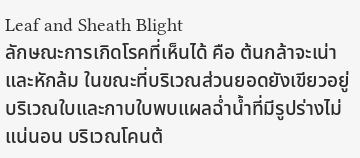Leaf and Sheath Blight
ลักษณะการเกิดโรคที่เห็นได้ คือ ต้นกล้าจะเน่าและหักล้ม ในขณะที่บริเวณส่วนยอดยังเขียวอยู่ บริเวณใบและกาบใบพบแผลฉ่ำน้ำที่มีรูปร่างไม่แน่นอน บริเวณโคนต้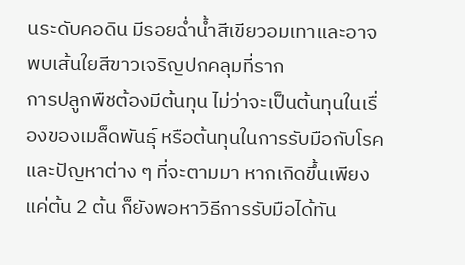นระดับคอดิน มีรอยฉ่ำน้ำสีเขียวอมเทาและอาจพบเส้นใยสีขาวเจริญปกคลุมที่ราก
การปลูกพืชต้องมีต้นทุน ไม่ว่าจะเป็นต้นทุนในเรื่องของเมล็ดพันธุ์ หรือต้นทุนในการรับมือกับโรคและปัญหาต่าง ๆ ที่จะตามมา หากเกิดขึ้นเพียงแค่ต้น 2 ต้น ก็ยังพอหาวิธีการรับมือได้ทัน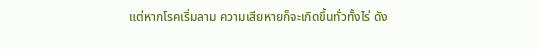แต่หากโรคเริ่มลาม ความเสียหายก็จะเกิดขึ้นทั่วทั้งไร่ ดัง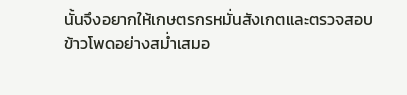นั้นจึงอยากให้เกษตรกรหมั่นสังเกตและตรวจสอบข้าวโพดอย่างสม่ำเสมอ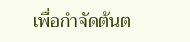เพื่อกำจัดต้นต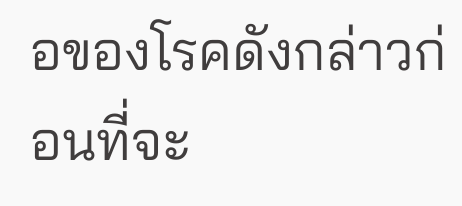อของโรคดังกล่าวก่อนที่จะ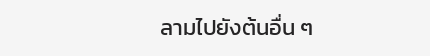ลามไปยังต้นอื่น ๆ